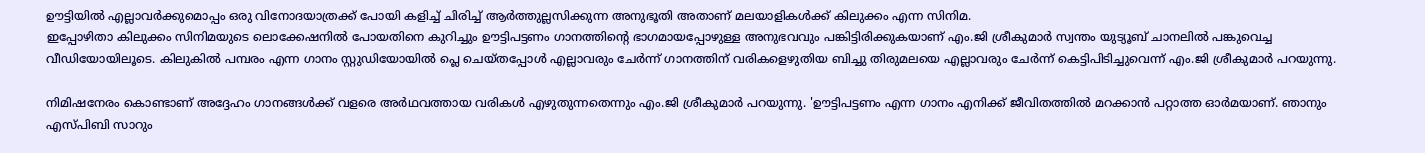ഊട്ടിയിൽ എല്ലാവർക്കുമൊപ്പം ഒരു വിനോദയാത്രക്ക് പോയി കളിച്ച് ചിരിച്ച് ആർത്തുല്ലസിക്കുന്ന അനുഭൂതി അതാണ് മലയാളികൾക്ക് കിലുക്കം എന്ന സിനിമ.
ഇപ്പോഴിതാ കിലുക്കം സിനിമയുടെ ലൊക്കേഷനിൽ പോയതിനെ കുറിച്ചും ഊട്ടിപട്ടണം ഗാനത്തിന്റെ ഭാഗമായപ്പോഴുള്ള അനുഭവവും പങ്കിട്ടിരിക്കുകയാണ് എം.ജി ശ്രീകുമാർ സ്വന്തം യുട്യൂബ് ചാനലിൽ പങ്കുവെച്ച വീഡിയോയിലൂടെ. കിലുകിൽ പമ്പരം എന്ന ഗാനം സ്റ്റുഡിയോയിൽ പ്ലെ ചെയ്തപ്പോൾ എല്ലാവരും ചേർന്ന് ഗാനത്തിന് വരികളെഴുതിയ ബിച്ചു തിരുമലയെ എല്ലാവരും ചേർന്ന് കെട്ടിപിടിച്ചുവെന്ന് എം.ജി ശ്രീകുമാർ പറയുന്നു.

നിമിഷനേരം കൊണ്ടാണ് അദ്ദേഹം ഗാനങ്ങൾക്ക് വളരെ അർഥവത്തായ വരികൾ എഴുതുന്നതെന്നും എം.ജി ശ്രീകുമാർ പറയുന്നു. 'ഊട്ടിപട്ടണം എന്ന ഗാനം എനിക്ക് ജീവിതത്തിൽ മറക്കാൻ പറ്റാത്ത ഓർമയാണ്. ഞാനും എസ്പിബി സാറും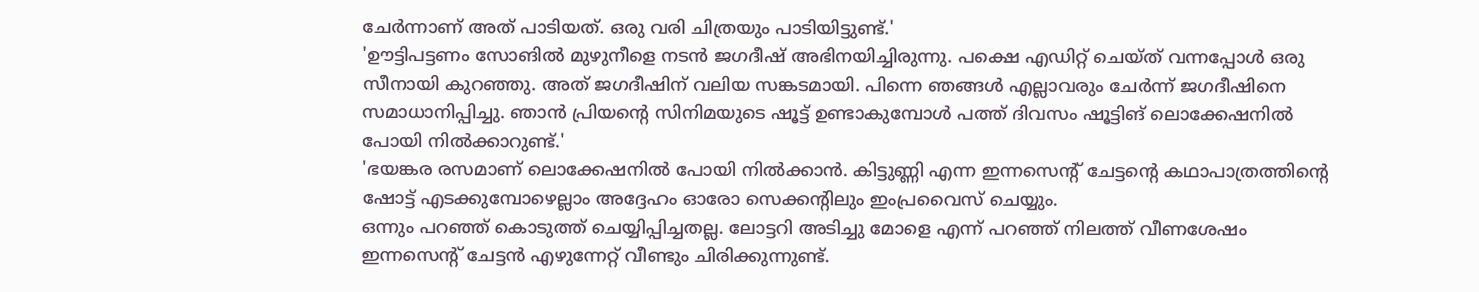ചേർന്നാണ് അത് പാടിയത്. ഒരു വരി ചിത്രയും പാടിയിട്ടുണ്ട്.'
'ഊട്ടിപട്ടണം സോങിൽ മുഴുനീളെ നടൻ ജഗദീഷ് അഭിനയിച്ചിരുന്നു. പക്ഷെ എഡിറ്റ് ചെയ്ത് വന്നപ്പോൾ ഒരു സീനായി കുറഞ്ഞു. അത് ജഗദീഷിന് വലിയ സങ്കടമായി. പിന്നെ ഞങ്ങൾ എല്ലാവരും ചേർന്ന് ജഗദീഷിനെ സമാധാനിപ്പിച്ചു. ഞാൻ പ്രിയന്റെ സിനിമയുടെ ഷൂട്ട് ഉണ്ടാകുമ്പോൾ പത്ത് ദിവസം ഷൂട്ടിങ് ലൊക്കേഷനിൽ പോയി നിൽക്കാറുണ്ട്.'
'ഭയങ്കര രസമാണ് ലൊക്കേഷനിൽ പോയി നിൽക്കാൻ. കിട്ടുണ്ണി എന്ന ഇന്നസെന്റ് ചേട്ടന്റെ കഥാപാത്രത്തിന്റെ ഷോട്ട് എടക്കുമ്പോഴെല്ലാം അദ്ദേഹം ഓരോ സെക്കന്റിലും ഇംപ്രവൈസ് ചെയ്യും.
ഒന്നും പറഞ്ഞ് കൊടുത്ത് ചെയ്യിപ്പിച്ചതല്ല. ലോട്ടറി അടിച്ചു മോളെ എന്ന് പറഞ്ഞ് നിലത്ത് വീണശേഷം ഇന്നസെന്റ് ചേട്ടൻ എഴുന്നേറ്റ് വീണ്ടും ചിരിക്കുന്നുണ്ട്.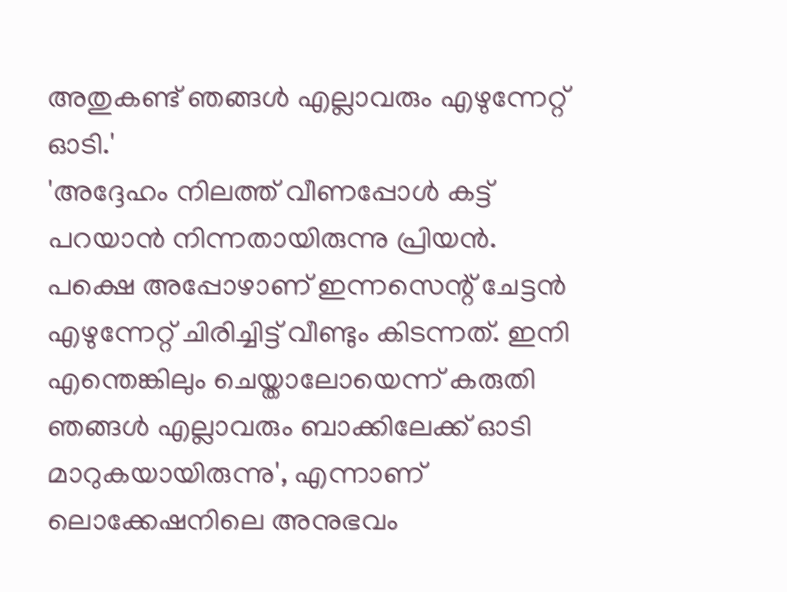അതുകണ്ട് ഞങ്ങൾ എല്ലാവരും എഴുന്നേറ്റ് ഓടി.'
'അദ്ദേഹം നിലത്ത് വീണപ്പോൾ കട്ട് പറയാൻ നിന്നതായിരുന്നു പ്രിയൻ. പക്ഷെ അപ്പോഴാണ് ഇന്നസെന്റ് ചേട്ടൻ എഴുന്നേറ്റ് ചിരിച്ചിട്ട് വീണ്ടും കിടന്നത്. ഇനി എന്തെങ്കിലും ചെയ്താലോയെന്ന് കരുതി ഞങ്ങൾ എല്ലാവരും ബാക്കിലേക്ക് ഓടി മാറുകയായിരുന്നു', എന്നാണ് ലൊക്കേഷനിലെ അനുഭവം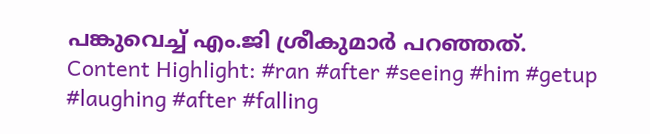പങ്കുവെച്ച് എം.ജി ശ്രീകുമാർ പറഞ്ഞത്.
Content Highlight: #ran #after #seeing #him #getup #laughing #after #falling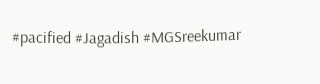#pacified #Jagadish #MGSreekumar